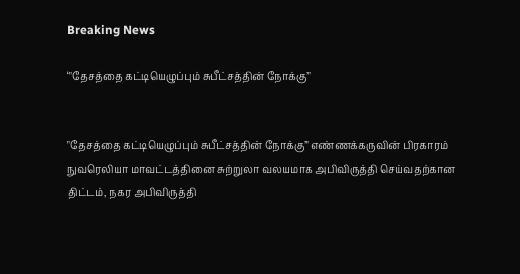Breaking News

‘"தேசத்தை கட்டியெழுப்பும் சுபீட்சத்தின் நோக்கு’"


"தேசத்தை கட்டியெழுப்பும் சுபீட்சத்தின் நோக்கு’" எண்ணக்கருவின் பிரகாரம் நுவரெலியா மாவட்டத்தினை சுற்றுலா வலயமாக அபிவிருத்தி செய்வதற்கான திட்டம், நகர அபிவிருத்தி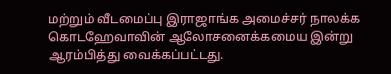மற்றும் வீடமைப்பு இராஜாங்க அமைச்சர் நாலக்க கொடஹேவாவின் ஆலோசனைக்கமைய இன்று  ஆரம்பித்து வைக்கப்பட்டது.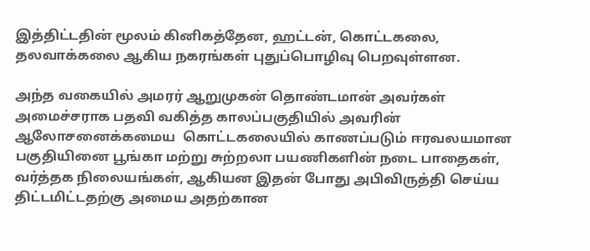இத்திட்டதின் மூலம் கினிகத்தேன, ஹட்டன், கொட்டகலை, தலவாக்கலை ஆகிய நகரங்கள் புதுப்பொழிவு பெறவுள்ளன.

அந்த வகையில் அமரர் ஆறுமுகன் தொண்டமான் அவர்கள் அமைச்சராக பதவி வகித்த காலப்பகுதியில் அவரின் ஆலோசனைக்கமைய  கொட்டகலையில் காணப்படும் ஈரவலயமான பகுதியினை பூங்கா மற்று சுற்றலா பயணிகளின் நடை பாதைகள், வர்த்தக நிலையங்கள், ஆகியன இதன் போது அபிவிருத்தி செய்ய திட்டமிட்டதற்கு அமைய அதற்கான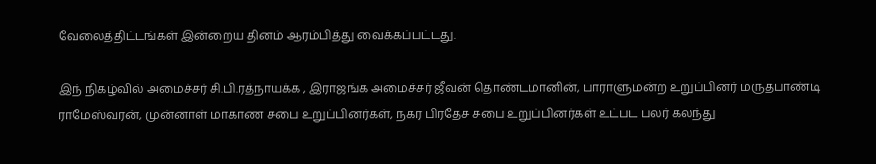வேலைத்திட்டங்கள் இன்றைய தினம் ஆரம்பித்து வைக்கப்பட்டது.

இந் நிகழ்வில் அமைச்சர் சி.பி.ரத்நாயக்க , இராஜங்க அமைச்சர் ஜீவன் தொண்டமானின், பாராளுமன்ற உறுப்பினர் மருதபாண்டி ராமேஸ்வரன், முன்னாள் மாகாண சபை உறுப்பினர்கள், நகர பிரதேச சபை உறுப்பினர்கள் உட்பட பலர் கலந்து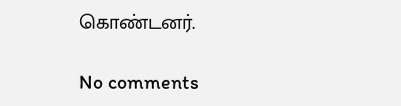கொண்டனர்.

No comments